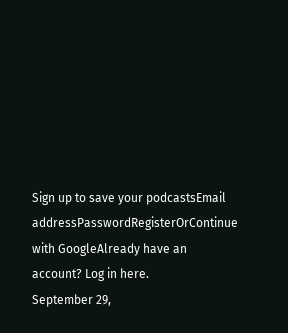Sign up to save your podcastsEmail addressPasswordRegisterOrContinue with GoogleAlready have an account? Log in here.
September 29,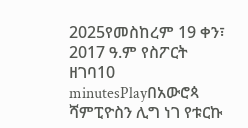2025የመስከረም 19 ቀን፣ 2017 ዓ.ም የስፖርት ዘገባ10 minutesPlayበአውሮጳ ሻምፒዮስን ሊግ ነገ የቱርኩ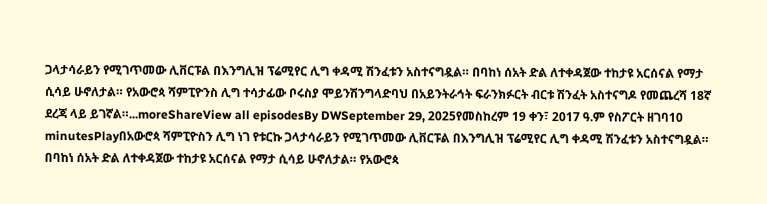ጋላታሳራይን የሚገጥመው ሊቨርፑል በእንግሊዝ ፕሬሚየር ሊግ ቀዳሚ ሽንፈቱን አስተናግዷል። በባከነ ሰአት ድል ለተቀዳጀው ተከታዩ አርሰናል የማታ ሲሳይ ሁኖለታል። የአውሮጳ ሻምፒዮንስ ሊግ ተሳታፊው ቦሩስያ ሞይንሽንግላድባህ በአይንትራኅት ፍራንክፉርት ብርቱ ሽንፈት አስተናግዶ የመጨረሻ 18ኛ ደረጃ ላይ ይገኛል።...moreShareView all episodesBy DWSeptember 29, 2025የመስከረም 19 ቀን፣ 2017 ዓ.ም የስፖርት ዘገባ10 minutesPlayበአውሮጳ ሻምፒዮስን ሊግ ነገ የቱርኩ ጋላታሳራይን የሚገጥመው ሊቨርፑል በእንግሊዝ ፕሬሚየር ሊግ ቀዳሚ ሽንፈቱን አስተናግዷል። በባከነ ሰአት ድል ለተቀዳጀው ተከታዩ አርሰናል የማታ ሲሳይ ሁኖለታል። የአውሮጳ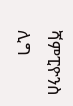ሻምፒዮንስ ሊግ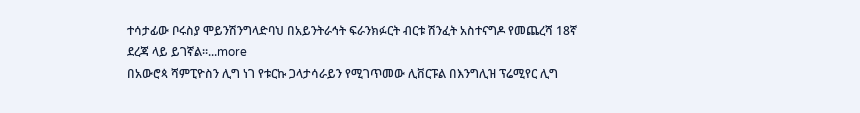ተሳታፊው ቦሩስያ ሞይንሽንግላድባህ በአይንትራኅት ፍራንክፉርት ብርቱ ሽንፈት አስተናግዶ የመጨረሻ 18ኛ ደረጃ ላይ ይገኛል።...more
በአውሮጳ ሻምፒዮስን ሊግ ነገ የቱርኩ ጋላታሳራይን የሚገጥመው ሊቨርፑል በእንግሊዝ ፕሬሚየር ሊግ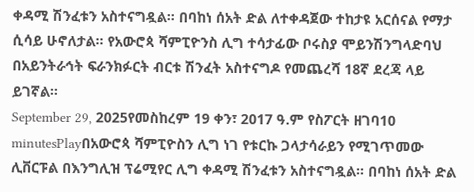ቀዳሚ ሽንፈቱን አስተናግዷል። በባከነ ሰአት ድል ለተቀዳጀው ተከታዩ አርሰናል የማታ ሲሳይ ሁኖለታል። የአውሮጳ ሻምፒዮንስ ሊግ ተሳታፊው ቦሩስያ ሞይንሽንግላድባህ በአይንትራኅት ፍራንክፉርት ብርቱ ሽንፈት አስተናግዶ የመጨረሻ 18ኛ ደረጃ ላይ ይገኛል።
September 29, 2025የመስከረም 19 ቀን፣ 2017 ዓ.ም የስፖርት ዘገባ10 minutesPlayበአውሮጳ ሻምፒዮስን ሊግ ነገ የቱርኩ ጋላታሳራይን የሚገጥመው ሊቨርፑል በእንግሊዝ ፕሬሚየር ሊግ ቀዳሚ ሽንፈቱን አስተናግዷል። በባከነ ሰአት ድል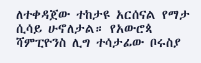ለተቀዳጀው ተከታዩ አርሰናል የማታ ሲሳይ ሁኖለታል። የአውሮጳ ሻምፒዮንስ ሊግ ተሳታፊው ቦሩስያ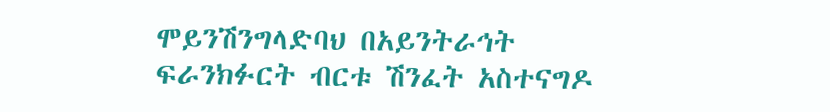ሞይንሽንግላድባህ በአይንትራኅት ፍራንክፉርት ብርቱ ሽንፈት አስተናግዶ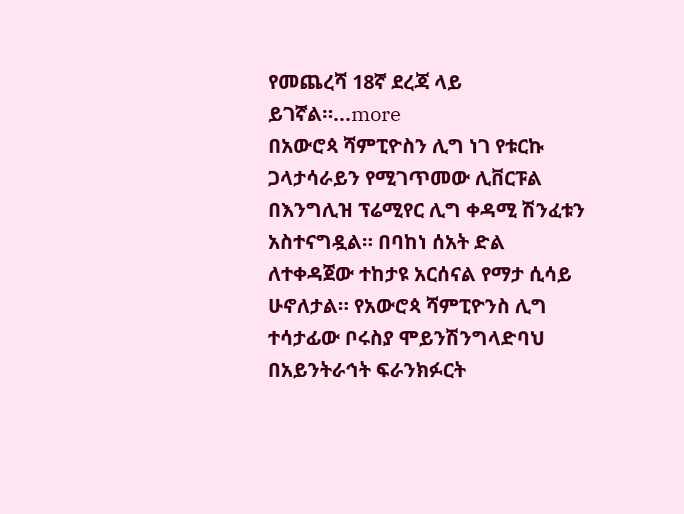የመጨረሻ 18ኛ ደረጃ ላይ ይገኛል።...more
በአውሮጳ ሻምፒዮስን ሊግ ነገ የቱርኩ ጋላታሳራይን የሚገጥመው ሊቨርፑል በእንግሊዝ ፕሬሚየር ሊግ ቀዳሚ ሽንፈቱን አስተናግዷል። በባከነ ሰአት ድል ለተቀዳጀው ተከታዩ አርሰናል የማታ ሲሳይ ሁኖለታል። የአውሮጳ ሻምፒዮንስ ሊግ ተሳታፊው ቦሩስያ ሞይንሽንግላድባህ በአይንትራኅት ፍራንክፉርት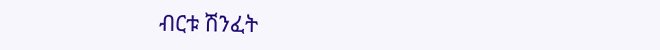ብርቱ ሽንፈት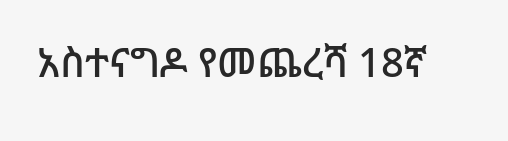አስተናግዶ የመጨረሻ 18ኛ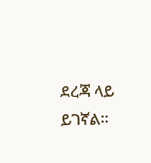ደረጃ ላይ ይገኛል።